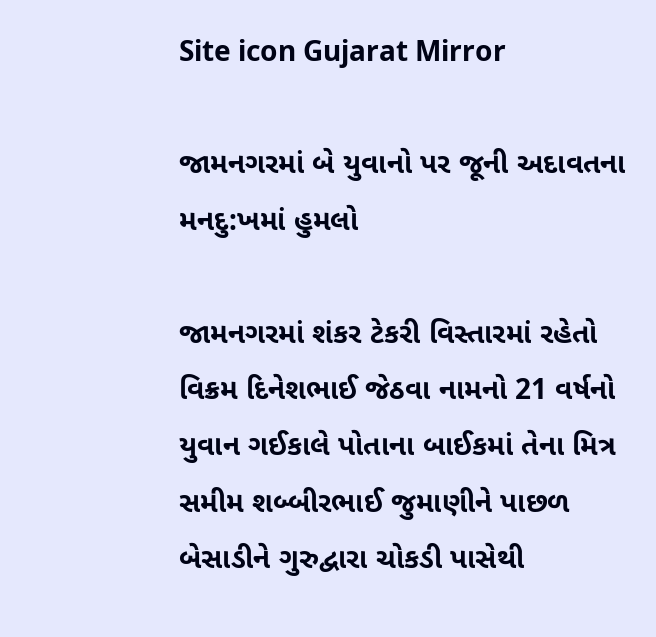Site icon Gujarat Mirror

જામનગરમાં બે યુવાનો પર જૂની અદાવતના મનદુ:ખમાં હુમલો

જામનગરમાં શંકર ટેકરી વિસ્તારમાં રહેતો વિક્રમ દિનેશભાઈ જેઠવા નામનો 21 વર્ષનો યુવાન ગઈકાલે પોતાના બાઈકમાં તેના મિત્ર સમીમ શબ્બીરભાઈ જુમાણીને પાછળ બેસાડીને ગુરુદ્વારા ચોકડી પાસેથી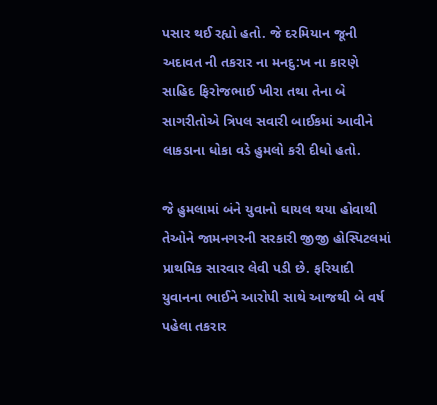પસાર થઈ રહ્યો હતો. જે દરમિયાન જૂની અદાવત ની તકરાર ના મનદુ:ખ ના કારણે સાહિદ ફિરોજભાઈ ખીરા તથા તેના બે સાગરીતોએ ત્રિપલ સવારી બાઈકમાં આવીને લાકડાના ધોકા વડે હુમલો કરી દીધો હતો.

જે હુમલામાં બંને યુવાનો ઘાયલ થયા હોવાથી તેઓને જામનગરની સરકારી જીજી હોસ્પિટલમાં પ્રાથમિક સારવાર લેવી પડી છે. ફરિયાદી યુવાનના ભાઈને આરોપી સાથે આજથી બે વર્ષ પહેલા તકરાર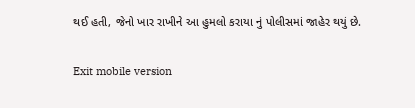થઈ હતી, જેનો ખાર રાખીને આ હુમલો કરાયા નું પોલીસમાં જાહેર થયું છે.

Exit mobile version